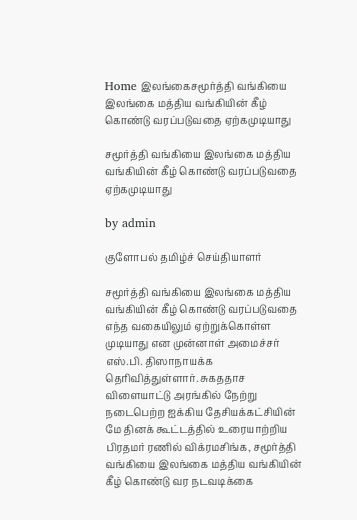Home இலங்கைசமூர்த்தி வங்கியை இலங்கை மத்திய வங்கியின் கீழ் கொண்டு வரப்படுவதை ஏற்கமுடியாது

சமூர்த்தி வங்கியை இலங்கை மத்திய வங்கியின் கீழ் கொண்டு வரப்படுவதை ஏற்கமுடியாது

by admin

குளோபல் தமிழ்ச் செய்தியாளர்

சமூர்த்தி வங்கியை இலங்கை மத்திய வங்கியின் கீழ் கொண்டு வரப்படுவதை எந்த வகையிலும் ஏற்றுக்கொள்ள முடியாது என முன்னாள் அமைச்சர் எஸ்.பி. திஸாநாயக்க தெரிவித்துள்ளார். சுகததாச விளையாட்டு அரங்கில் நேற்று நடைபெற்ற ஐக்கிய தேசியக்கட்சியின் மே தினக் கூட்டத்தில் உரையாற்றிய பிரதமர் ரணில் விக்ரமசிங்க, சமூர்த்தி வங்கியை இலங்கை மத்திய வங்கியின் கீழ் கொண்டு வர நடவடிக்கை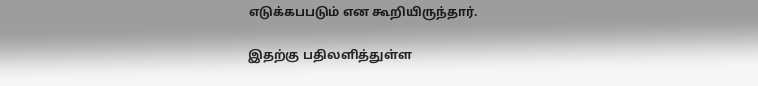எடுக்கபபடும் என கூறியிருந்தார்.

இதற்கு பதிலளித்துள்ள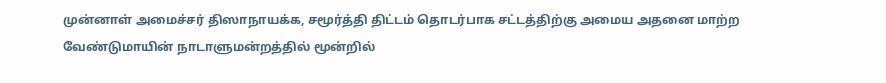முன்னாள் அமைச்சர் திஸாநாயக்க, சமூர்த்தி திட்டம் தொடர்பாக சட்டத்திற்கு அமைய அதனை மாற்ற வேண்டுமாயின் நாடாளுமன்றத்தில் மூன்றில்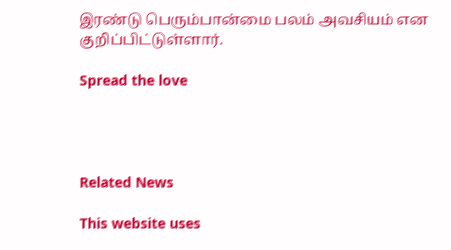இரண்டு பெரும்பான்மை பலம் அவசியம் என குறிப்பிட்டுள்ளார்.

Spread the love




Related News

This website uses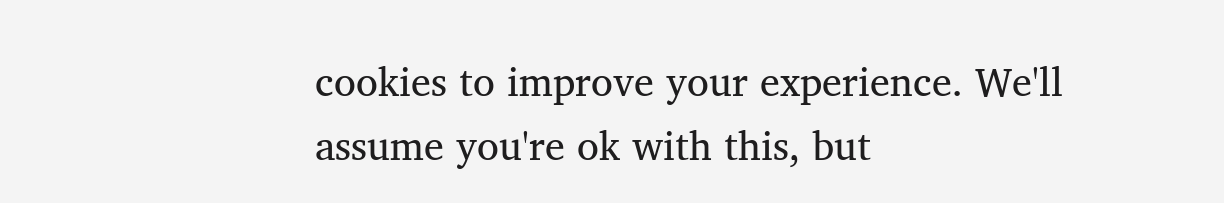cookies to improve your experience. We'll assume you're ok with this, but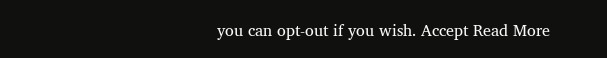you can opt-out if you wish. Accept Read More